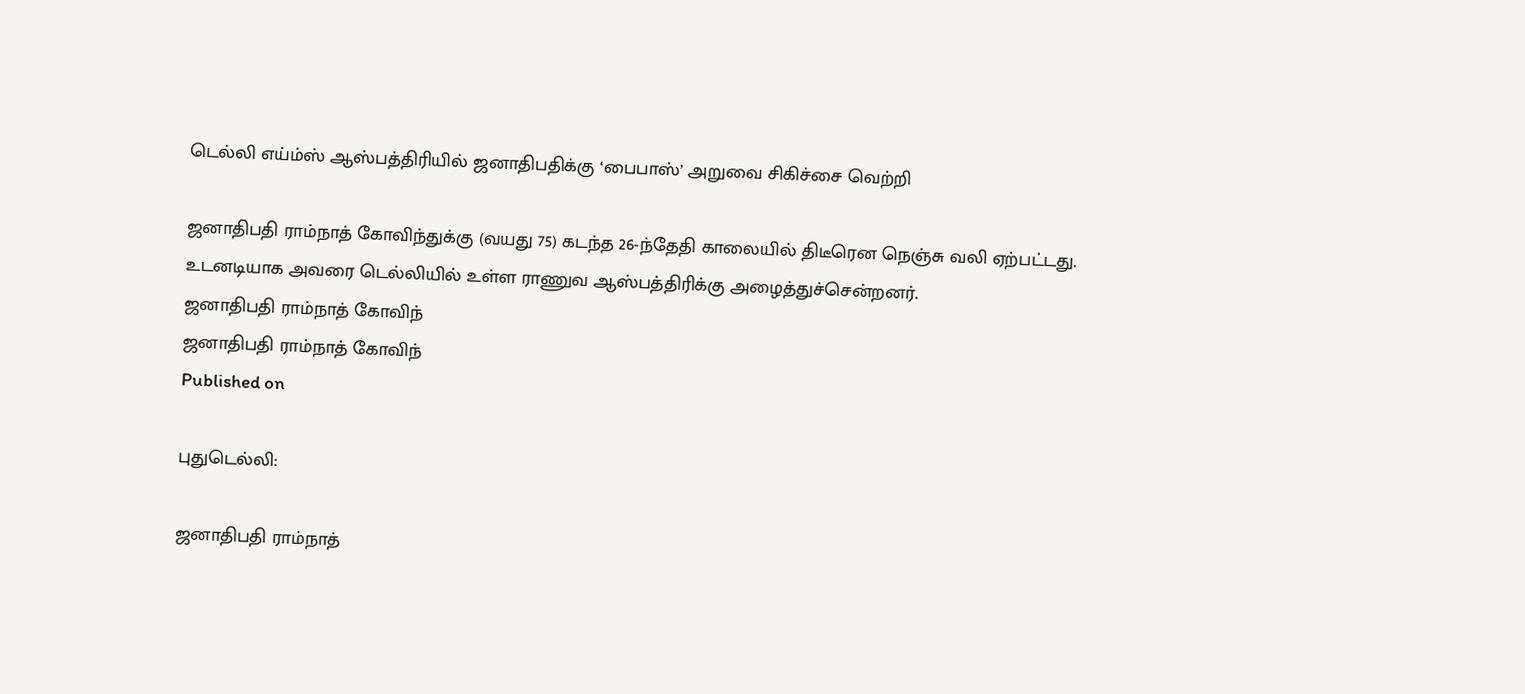டெல்லி எய்ம்ஸ் ஆஸ்பத்திரியில் ஜனாதிபதிக்கு ‘பைபாஸ்’ அறுவை சிகிச்சை வெற்றி

ஜனாதிபதி ராம்நாத் கோவிந்துக்கு (வயது 75) கடந்த 26-ந்தேதி காலையில் திடீரென நெஞ்சு வலி ஏற்பட்டது. உடனடியாக அவரை டெல்லியில் உள்ள ராணுவ ஆஸ்பத்திரிக்கு அழைத்துச்சென்றனர்.
ஜனாதிபதி ராம்நாத் கோவிந்
ஜனாதிபதி ராம்நாத் கோவிந்
Published on

புதுடெல்லி:

ஜனாதிபதி ராம்நாத்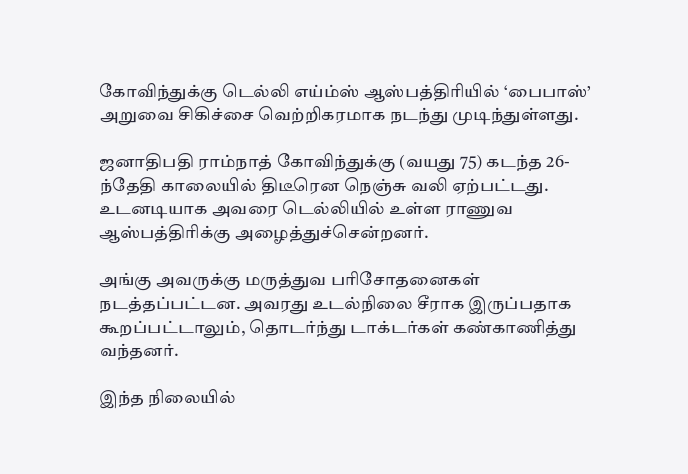கோவிந்துக்கு டெல்லி எய்ம்ஸ் ஆஸ்பத்திரியில் ‘பைபாஸ்’ அறுவை சிகிச்சை வெற்றிகரமாக நடந்து முடிந்துள்ளது.

ஜனாதிபதி ராம்நாத் கோவிந்துக்கு (வயது 75) கடந்த 26-ந்தேதி காலையில் திடீரென நெஞ்சு வலி ஏற்பட்டது. உடனடியாக அவரை டெல்லியில் உள்ள ராணுவ ஆஸ்பத்திரிக்கு அழைத்துச்சென்றனர்.

அங்கு அவருக்கு மருத்துவ பரிசோதனைகள் நடத்தப்பட்டன. அவரது உடல்நிலை சீராக இருப்பதாக கூறப்பட்டாலும், தொடர்ந்து டாக்டர்கள் கண்காணித்து வந்தனர்.

இந்த நிலையில்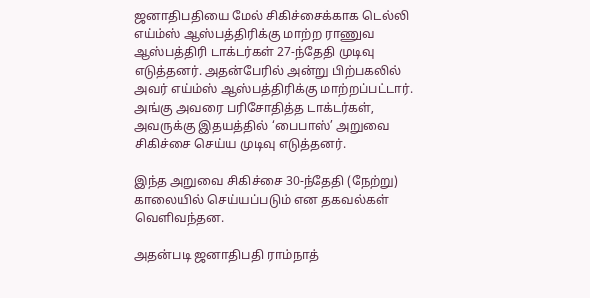ஜனாதிபதியை மேல் சிகிச்சைக்காக டெல்லி எய்ம்ஸ் ஆஸ்பத்திரிக்கு மாற்ற ராணுவ ஆஸ்பத்திரி டாக்டர்கள் 27-ந்தேதி முடிவு எடுத்தனர். அதன்பேரில் அன்று பிற்பகலில் அவர் எய்ம்ஸ் ஆஸ்பத்திரிக்கு மாற்றப்பட்டார். அங்கு அவரை பரிசோதித்த டாக்டர்கள், அவருக்கு இதயத்தில் ‘பைபாஸ்’ அறுவை சிகிச்சை செய்ய முடிவு எடுத்தனர்.

இந்த அறுவை சிகிச்சை 30-ந்தேதி (நேற்று) காலையில் செய்யப்படும் என தகவல்கள் வெளிவந்தன.

அதன்படி ஜனாதிபதி ராம்நாத்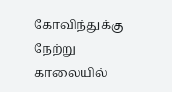கோவிந்துக்கு நேற்று காலையில்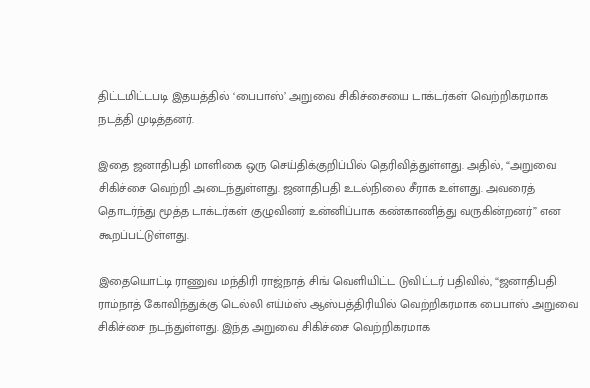திட்டமிட்டபடி இதயத்தில் ‘பைபாஸ்’ அறுவை சிகிச்சையை டாக்டர்கள் வெற்றிகரமாக நடத்தி முடித்தனர்.

இதை ஜனாதிபதி மாளிகை ஒரு செய்திக்குறிப்பில் தெரிவித்துள்ளது. அதில், “அறுவை சிகிச்சை வெற்றி அடைந்துள்ளது. ஜனாதிபதி உடல்நிலை சீராக உள்ளது. அவரைத் தொடர்ந்து மூத்த டாக்டர்கள் குழுவினர் உன்னிப்பாக கண்காணித்து வருகின்றனர்” என கூறப்பட்டுள்ளது.

இதையொட்டி ராணுவ மந்திரி ராஜ்நாத் சிங் வெளியிட்ட டுவிட்டர் பதிவில், “ஜனாதிபதி ராம்நாத் கோவிந்துக்கு டெல்லி எய்ம்ஸ் ஆஸ்பத்திரியில் வெற்றிகரமாக பைபாஸ் அறுவை சிகிச்சை நடந்துள்ளது. இந்த அறுவை சிகிச்சை வெற்றிகரமாக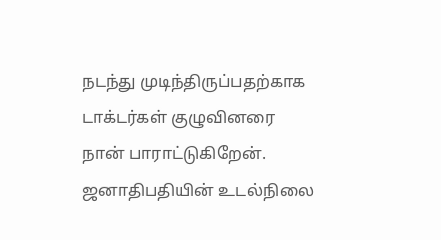நடந்து முடிந்திருப்பதற்காக டாக்டர்கள் குழுவினரை நான் பாராட்டுகிறேன். ஜனாதிபதியின் உடல்நிலை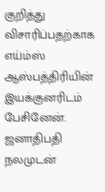குறித்து விசாரிப்பதற்காக எய்ம்ஸ் ஆஸ்பத்திரியின் இயக்குனரிடம் பேசினேன். ஜனாதிபதி நலமுடன்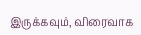இருக்கவும், விரைவாக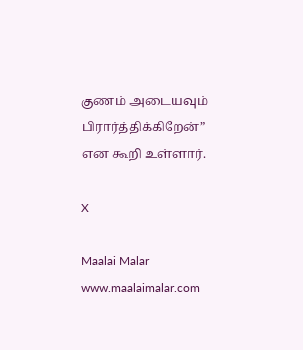குணம் அடையவும் பிரார்த்திக்கிறேன்” என கூறி உள்ளார்.

X

Maalai Malar
www.maalaimalar.com